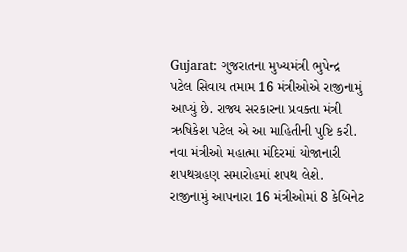Gujarat: ગુજરાતના મુખ્યમંત્રી ભુપેન્દ્ર પટેલ સિવાય તમામ 16 મંત્રીઓએ રાજીનામું આપ્યું છે. રાજ્ય સરકારના પ્રવક્તા મંત્રી ઋષિકેશ પટેલ એ આ માહિતીની પુષ્ટિ કરી. નવા મંત્રીઓ મહાત્મા મંદિરમાં યોજાનારી શપથગ્રહણ સમારોહમાં શપથ લેશે. રાજીનામું આપનારા 16 મંત્રીઓમાં 8 કેબિનેટ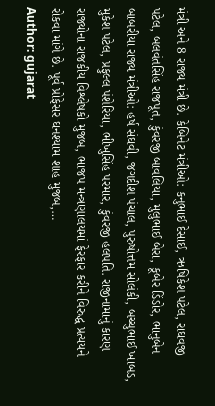મંત્રી અને 8 રાજ્ય મંત્રી છે. કેબિનેટ મંત્રીઓ: કનુભાઈ દેસાઈ, ઋષિકેશ પટેલ, રાઘવજી પટેલ, બલવંતસિંહ રાજપૂત, કુંવરજી બાવલિયા, મુલુભાઈ બેરા, કૂબેર ડિંડોર, ભાનુબેન બાબરીયા રાજ્ય મંત્રીઓ: હર્ષ સંઘવી, જગદીશ પંચાલ, પુરુષોત્તમ સોલંકી, બચ્ચુભાઈ ખાબડ, મુકેશ પટેલ, પ્રફુલ્લ પંશેરિયા, ભીખુસિંહ પરમાર, કુંવરજી હલપતિ. રાજીનામાનું કારણ રાજ્યોના રાજકીય વિશ્લેષકો મુજબ, ભાજપ મન્ત્રણાલયમાં ફેરફાર કરીને વિરુદ્ધ પ્રત્યયને રોકવા માંગે છે. પૂર્વ પ્રોફેસર ઘનશ્યામ શાહ મુજબ,…
Author: gujarat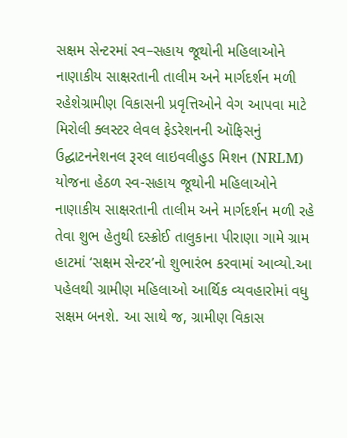સક્ષમ સેન્ટરમાં સ્વ–સહાય જૂથોની મહિલાઓને નાણાકીય સાક્ષરતાની તાલીમ અને માર્ગદર્શન મળી રહેશેગ્રામીણ વિકાસની પ્રવૃત્તિઓને વેગ આપવા માટે મિરોલી ક્લસ્ટર લેવલ ફેડરેશનની ઑફિસનું ઉદ્ઘાટનનેશનલ રૂરલ લાઇવલીહુડ મિશન (NRLM) યોજના હેઠળ સ્વ-સહાય જૂથોની મહિલાઓને નાણાકીય સાક્ષરતાની તાલીમ અને માર્ગદર્શન મળી રહે તેવા શુભ હેતુથી દસ્ક્રોઈ તાલુકાના પીરાણા ગામે ગ્રામ હાટમાં ‘સક્ષમ સેન્ટર’નો શુભારંભ કરવામાં આવ્યો.આ પહેલથી ગ્રામીણ મહિલાઓ આર્થિક વ્યવહારોમાં વધુ સક્ષમ બનશે. આ સાથે જ, ગ્રામીણ વિકાસ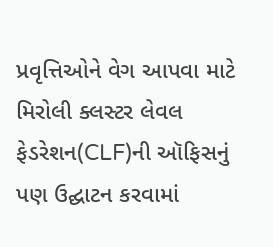પ્રવૃત્તિઓને વેગ આપવા માટે મિરોલી ક્લસ્ટર લેવલ ફેડરેશન(CLF)ની ઑફિસનું પણ ઉદ્ઘાટન કરવામાં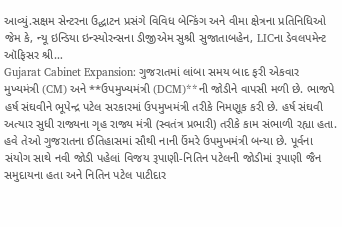આવ્યું.સક્ષમ સેન્ટરના ઉદ્ઘાટન પ્રસંગે વિવિધ બેન્કિંગ અને વીમા ક્ષેત્રના પ્રતિનિધિઓ જેમ કે, ન્યૂ ઇન્ડિયા ઇન્સ્યોરન્સના ડીજીએમ સુશ્રી સુજાતાબહેન, LICના ડેવલપમેન્ટ ઑફિસર શ્રી…
Gujarat Cabinet Expansion: ગુજરાતમાં લાંબા સમય બાદ ફરી એકવાર મુખ્યમંત્રી (CM) અને **ઉપમુખ્યમંત્રી (DCM)**ની જોડીને વાપસી મળી છે. ભાજપે હર્ષ સંઘવીને ભૂપેન્દ્ર પટેલ સરકારમાં ઉપમુખમંત્રી તરીકે નિમણૂક કરી છે. હર્ષ સંઘવી અત્યાર સુધી રાજ્યના ગૃહ રાજ્ય મંત્રી (સ્વતંત્ર પ્રભારી) તરીકે કામ સંભાળી રહ્યા હતા. હવે તેઓ ગુજરાતના ઈતિહાસમાં સૌથી નાની ઉંમરે ઉપમુખમંત્રી બન્યા છે. પૂર્વના સંયોગ સાથે નવી જોડી પહેલાં વિજય રૂપાણી-નિતિન પટેલની જોડીમાં રૂપાણી જૈન સમુદાયના હતા અને નિતિન પટેલ પાટીદાર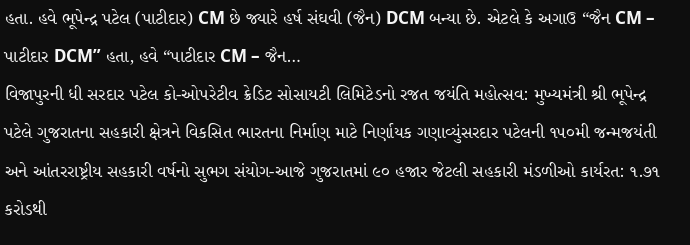હતા. હવે ભૂપેન્દ્ર પટેલ (પાટીદાર) CM છે જ્યારે હર્ષ સંઘવી (જૈન) DCM બન્યા છે. એટલે કે અગાઉ “જૈન CM – પાટીદાર DCM” હતા, હવે “પાટીદાર CM – જૈન…
વિજાપુરની ધી સરદાર પટેલ કો-ઓપરેટીવ ક્રેડિટ સોસાયટી લિમિટેડનો રજત જયંતિ મહોત્સવ: મુખ્યમંત્રી શ્રી ભૂપેન્દ્ર પટેલે ગુજરાતના સહકારી ક્ષેત્રને વિકસિત ભારતના નિર્માણ માટે નિર્ણાયક ગણાવ્યુંસરદાર પટેલની ૧૫૦મી જન્મજયંતી અને આંતરરાષ્ટ્રીય સહકારી વર્ષનો સુભગ સંયોગ-આજે ગુજરાતમાં ૯૦ હજાર જેટલી સહકારી મંડળીઓ કાર્યરત: ૧.૭૧ કરોડથી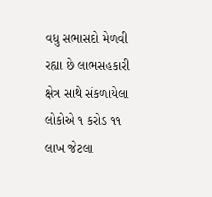વધુ સભાસદો મેળવી રહ્યા છે લાભસહકારી ક્ષેત્ર સાથે સંકળાયેલા લોકોએ ૧ કરોડ ૧૧ લાખ જેટલા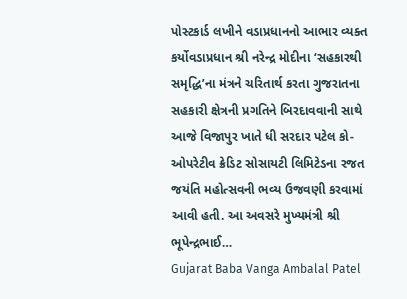પોસ્ટકાર્ડ લખીને વડાપ્રધાનનો આભાર વ્યક્ત કર્યોવડાપ્રધાન શ્રી નરેન્દ્ર મોદીના ‘સહકારથી સમૃદ્ધિ’ના મંત્રને ચરિતાર્થ કરતા ગુજરાતના સહકારી ક્ષેત્રની પ્રગતિને બિરદાવવાની સાથે આજે વિજાપુર ખાતે ધી સરદાર પટેલ કો-ઓપરેટીવ ક્રેડિટ સોસાયટી લિમિટેડના રજત જયંતિ મહોત્સવની ભવ્ય ઉજવણી કરવામાં આવી હતી. આ અવસરે મુખ્યમંત્રી શ્રી ભૂપેન્દ્રભાઈ…
Gujarat Baba Vanga Ambalal Patel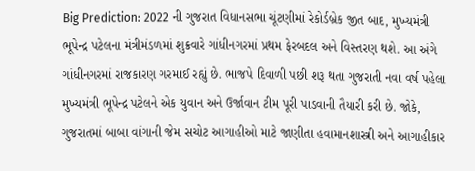Big Prediction: 2022 ની ગુજરાત વિધાનસભા ચૂંટણીમાં રેકોર્ડબ્રેક જીત બાદ, મુખ્યમંત્રી ભૂપેન્દ્ર પટેલના મંત્રીમંડળમાં શુક્રવારે ગાંધીનગરમાં પ્રથમ ફેરબદલ અને વિસ્તરણ થશે. આ અંગે ગાંધીનગરમાં રાજકારણ ગરમાઈ રહ્યું છે. ભાજપે દિવાળી પછી શરૂ થતા ગુજરાતી નવા વર્ષ પહેલા મુખ્યમંત્રી ભૂપેન્દ્ર પટેલને એક યુવાન અને ઉર્જાવાન ટીમ પૂરી પાડવાની તૈયારી કરી છે. જોકે, ગુજરાતમાં બાબા વાંગાની જેમ સચોટ આગાહીઓ માટે જાણીતા હવામાનશાસ્ત્રી અને આગાહીકાર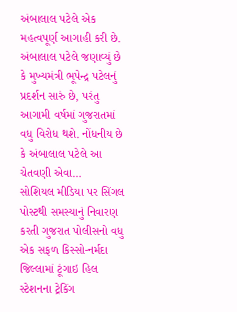અંબાલાલ પટેલે એક મહત્વપૂર્ણ આગાહી કરી છે. અંબાલાલ પટેલે જણાવ્યું છે કે મુખ્યમંત્રી ભૂપેન્દ્ર પટેલનું પ્રદર્શન સારું છે, પરંતુ આગામી વર્ષમાં ગુજરાતમાં વધુ વિરોધ થશે. નોંધનીય છે કે અંબાલાલ પટેલે આ ચેતવણી એવા…
સોશિયલ મીડિયા પર સિંગલ પોસ્ટથી સમસ્યાનું નિવારણ કરતી ગુજરાત પોલીસનો વધુ એક સફળ કિસ્સો-નર્મદા જિલ્લામાં ટૂંગાઇ હિલ સ્ટેશનના ટ્રેકિંગ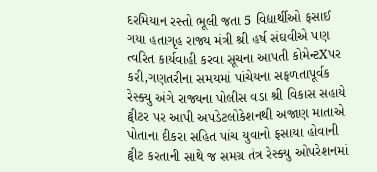દરમિયાન રસ્તો ભૂલી જતા 5 વિદ્યાર્થીઓ ફસાઈ ગયા હતાગૃહ રાજ્ય મંત્રી શ્રી હર્ષ સંઘવીએ પણ ત્વરિત કાર્યવાહી કરવા સૂચના આપતી કોમેન્ટXપર કરી,ગણતરીના સમયમાં પાંચેયના સફળતાપૂર્વક રેસ્ક્યુ અંગે રાજ્યના પોલીસ વડા શ્રી વિકાસ સહાયે ટ્વીટર પર આપી અપડેટલોકેશનથી અજાણ માતાએ પોતાના દીકરા સહિત પાંચ યુવાનો ફસાયા હોવાની ટ્વીટ કરતાની સાથે જ સમગ્ર તંત્ર રેસ્ક્યુ ઓપરેશનમાં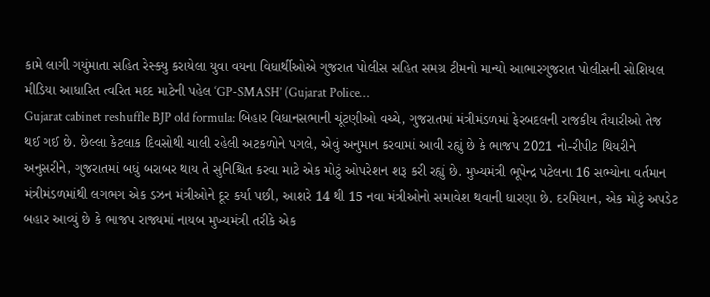કામે લાગી ગયુંમાતા સહિત રેસ્ક્યુ કરાયેલા યુવા વયના વિધાર્થીઓએ ગુજરાત પોલીસ સહિત સમગ્ર ટીમનો માન્યો આભારગુજરાત પોલીસની સોશિયલ મીડિયા આધારિત ત્વરિત મદદ માટેની પહેલ ‘GP-SMASH’ (Gujarat Police…
Gujarat cabinet reshuffle BJP old formula: બિહાર વિધાનસભાની ચૂંટણીઓ વચ્ચે, ગુજરાતમાં મંત્રીમંડળમાં ફેરબદલની રાજકીય તૈયારીઓ તેજ થઈ ગઈ છે. છેલ્લા કેટલાક દિવસોથી ચાલી રહેલી અટકળોને પગલે, એવું અનુમાન કરવામાં આવી રહ્યું છે કે ભાજપ 2021 નો-રીપીટ થિયરીને અનુસરીને, ગુજરાતમાં બધું બરાબર થાય તે સુનિશ્ચિત કરવા માટે એક મોટું ઓપરેશન શરૂ કરી રહ્યું છે. મુખ્યમંત્રી ભૂપેન્દ્ર પટેલના 16 સભ્યોના વર્તમાન મંત્રીમંડળમાંથી લગભગ એક ડઝન મંત્રીઓને દૂર કર્યા પછી, આશરે 14 થી 15 નવા મંત્રીઓનો સમાવેશ થવાની ધારણા છે. દરમિયાન, એક મોટું અપડેટ બહાર આવ્યું છે કે ભાજપ રાજ્યમાં નાયબ મુખ્યમંત્રી તરીકે એક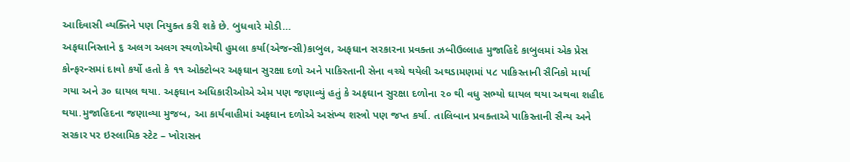આદિવાસી વ્યક્તિને પણ નિયુક્ત કરી શકે છે. બુધવારે મોડી…
અફઘાનિસ્તાને ૬ અલગ અલગ સ્થળોએથી હુમલા કર્યા(એજન્સી)કાબુલ, અફઘાન સરકારના પ્રવક્તા ઝબીઉલ્લાહ મુજાહિદે કાબુલમાં એક પ્રેસ કોન્ફરન્સમાં દાવો કર્યો હતો કે ૧૧ ઓક્ટોબર અફઘાન સુરક્ષા દળો અને પાકિસ્તાની સેના વચ્ચે થયેલી અથડામણમાં ૫૮ પાકિસ્તાની સૈનિકો માર્યા ગયા અને ૩૦ ઘાયલ થયા. અફઘાન અધિકારીઓએ એમ પણ જણાવ્યું હતું કે અફઘાન સુરક્ષા દળોના ૨૦ થી વધુ સભ્યો ઘાયલ થયા અથવા શહીદ થયા.મુજાહિદના જણાવ્યા મુજબ, આ કાર્યવાહીમાં અફઘાન દળોએ અસંખ્ય શસ્ત્રો પણ જપ્ત કર્યા. તાલિબાન પ્રવક્તાએ પાકિસ્તાની સૈન્ય અને સરકાર પર ઇસ્લામિક સ્ટેટ – ખોરાસન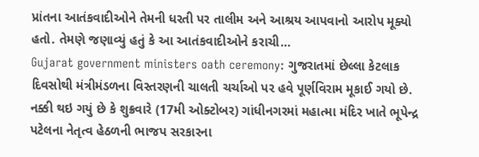પ્રાંતના આતંકવાદીઓને તેમની ધરતી પર તાલીમ અને આશ્રય આપવાનો આરોપ મૂક્યો હતો. તેમણે જણાવ્યું હતું કે આ આતંકવાદીઓને કરાચી…
Gujarat government ministers oath ceremony: ગુજરાતમાં છેલ્લા કેટલાક દિવસોથી મંત્રીમંડળના વિસ્તરણની ચાલતી ચર્ચાઓ પર હવે પૂર્ણવિરામ મૂકાઈ ગયો છે. નક્કી થઇ ગયું છે કે શુક્રવારે (17મી ઓક્ટોબર) ગાંધીનગરમાં મહાત્મા મંદિર ખાતે ભૂપેન્દ્ર પટેલના નેતૃત્વ હેઠળની ભાજપ સરકારના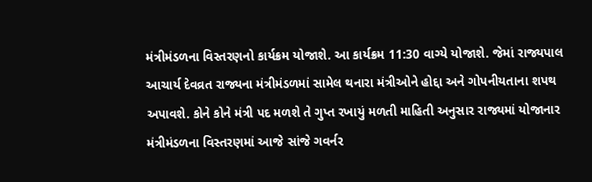મંત્રીમંડળના વિસ્તરણનો કાર્યક્રમ યોજાશે. આ કાર્યક્રમ 11:30 વાગ્યે યોજાશે. જેમાં રાજ્યપાલ આચાર્ય દેવવ્રત રાજ્યના મંત્રીમંડળમાં સામેલ થનારા મંત્રીઓને હોદ્દા અને ગોપનીયતાના શપથ અપાવશે. કોને કોને મંત્રી પદ મળશે તે ગુપ્ત રખાયું મળતી માહિતી અનુસાર રાજ્યમાં યોજાનાર મંત્રીમંડળના વિસ્તરણમાં આજે સાંજે ગવર્નર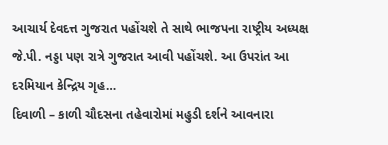આચાર્ય દેવદત્ત ગુજરાત પહોંચશે તે સાથે ભાજપના રાષ્ટ્રીય અધ્યક્ષ જે.પી. નડ્ડા પણ રાત્રે ગુજરાત આવી પહોંચશે. આ ઉપરાંત આ દરમિયાન કેન્દ્રિય ગૃહ…
દિવાળી – કાળી ચૌદસના તહેવારોમાં મહુડી દર્શને આવનારા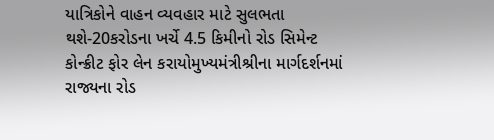યાત્રિકોને વાહન વ્યવહાર માટે સુલભતા થશે-20કરોડના ખર્ચે 4.5 કિમીનો રોડ સિમેન્ટ કોન્ક્રીટ ફોર લેન કરાયોમુખ્યમંત્રીશ્રીના માર્ગદર્શનમાં રાજ્યના રોડ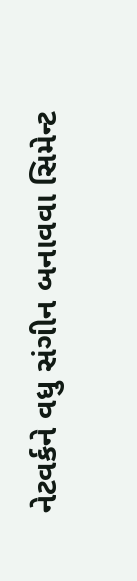નેટવર્કને વધુ સંગીન બનાવવા સિમેન્ટ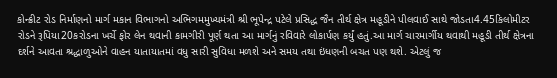કોન્ક્રીટ રોડ નિર્માણનો માર્ગ મકાન વિભાગનો અભિગમમુખ્યમંત્રી શ્રી ભૂપેન્દ્ર પટેલે પ્રસિદ્ધ જૈન તીર્થ ક્ષેત્ર મહૂડીને પીલવાઈ સાથે જોડતા4.45કિલોમીટર રોડને રૂપિયા20કરોડના ખર્ચે ફોર લેન થવાની કામગીરી પૂર્ણ થતા આ માર્ગનું રવિવારે લોકાર્પણ કર્યું હતું.આ માર્ગ ચારમાર્ગીય થવાથી મહૂડી તીર્થ ક્ષેત્રના દર્શને આવતા શ્રદ્ધાળુઓને વાહન યાતાયાતમાં વધુ સારી સુવિધા મળશે અને સમય તથા ઇંધણની બચત પણ થશે. એટલું જ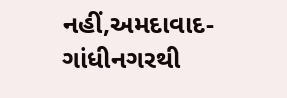નહીં,અમદાવાદ-ગાંધીનગરથી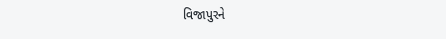વિજાપુરને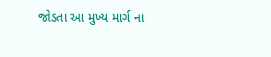જોડતા આ મુખ્ય માર્ગ ના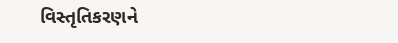વિસ્તૃતિકરણને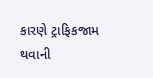કારણે ટ્રાફિકજામ થવાની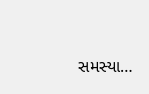સમસ્યા…